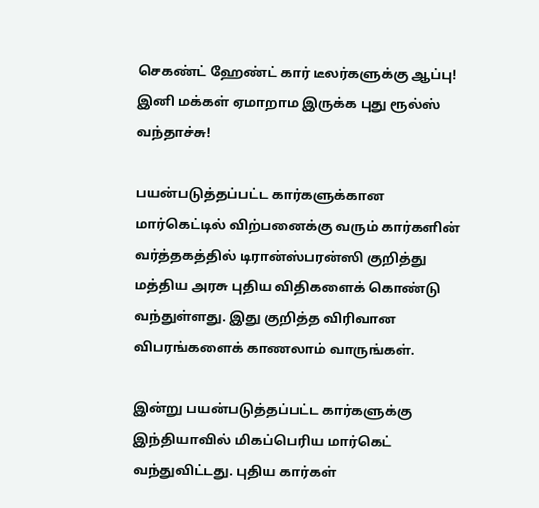செகண்ட் ஹேண்ட் கார் டீலர்களுக்கு ஆப்பு! இனி மக்கள் ஏமாறாம இருக்க புது ரூல்ஸ் வந்தாச்சு!

பயன்படுத்தப்பட்ட கார்களுக்கான மார்கெட்டில் விற்பனைக்கு வரும் கார்களின் வர்த்தகத்தில் டிரான்ஸ்பரன்ஸி குறித்து மத்திய அரசு புதிய விதிகளைக் கொண்டு வந்துள்ளது. இது குறித்த விரிவான விபரங்களைக் காணலாம் வாருங்கள்.

இன்று பயன்படுத்தப்பட்ட கார்களுக்கு இந்தியாவில் மிகப்பெரிய மார்கெட் வந்துவிட்டது. புதிய கார்கள்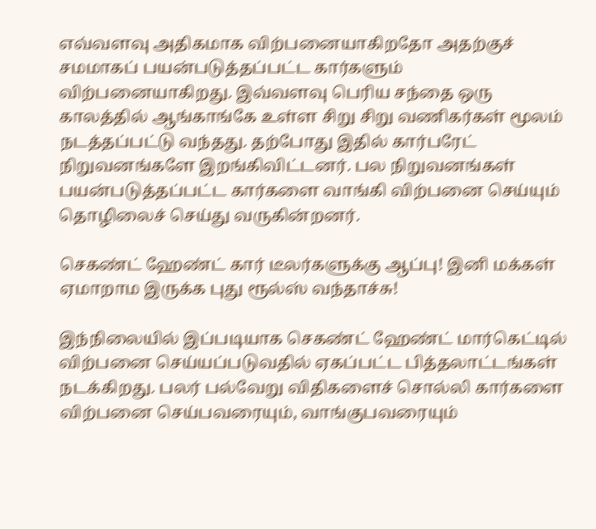எவ்வளவு அதிகமாக விற்பனையாகிறதோ அதற்குச் சமமாகப் பயன்படுத்தப்பட்ட கார்களும் விற்பனையாகிறது. இவ்வளவு பெரிய சந்தை ஒரு காலத்தில் ஆங்காங்கே உள்ள சிறு சிறு வணிகர்கள் மூலம் நடத்தப்பட்டு வந்தது. தற்போது இதில் கார்பரேட் நிறுவனங்களே இறங்கிவிட்டனர். பல நிறுவனங்கள் பயன்படுத்தப்பட்ட கார்களை வாங்கி விற்பனை செய்யும் தொழிலைச் செய்து வருகின்றனர்.

செகண்ட் ஹேண்ட் கார் டீலர்களுக்கு ஆப்பு! இனி மக்கள் ஏமாறாம இருக்க புது ரூல்ஸ் வந்தாச்சு!

இந்நிலையில் இப்படியாக செகண்ட் ஹேண்ட் மார்கெட்டில் விற்பனை செய்யப்படுவதில் ஏகப்பட்ட பித்தலாட்டங்கள் நடக்கிறது. பலர் பல்வேறு விதிகளைச் சொல்லி கார்களை விற்பனை செய்பவரையும், வாங்குபவரையும்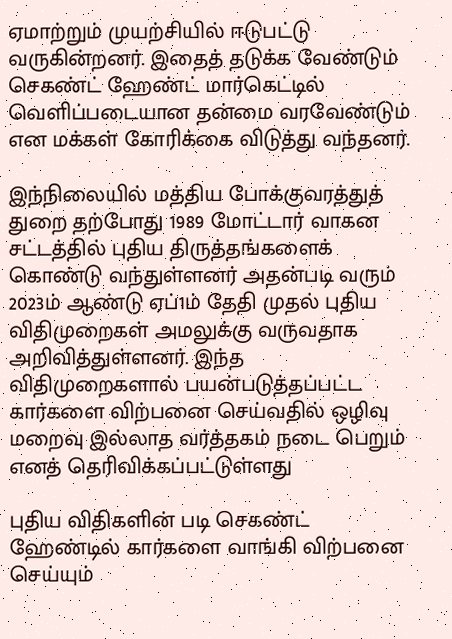ஏமாற்றும் முயற்சியில் ஈடுபட்டு வருகின்றனர். இதைத் தடுக்க வேண்டும் செகண்ட் ஹேண்ட் மார்கெட்டில் வெளிப்படையான தன்மை வரவேண்டும் என மக்கள் கோரிக்கை விடுத்து வந்தனர்.

இந்நிலையில் மத்திய போக்குவரத்துத் துறை தற்போது 1989 மோட்டார் வாகன சட்டத்தில் புதிய திருத்தங்களைக் கொண்டு வந்துள்ளனர் அதன்படி வரும் 2023ம் ஆண்டு ஏப்1ம் தேதி முதல் புதிய விதிமுறைகள் அமலுக்கு வருவதாக அறிவித்துள்ளனர். இந்த விதிமுறைகளால் பயன்படுத்தப்பட்ட கார்களை விற்பனை செய்வதில் ஒழிவு மறைவு இல்லாத வர்த்தகம் நடை பெறும் எனத் தெரிவிக்கப்பட்டுள்ளது

புதிய விதிகளின் படி செகண்ட் ஹேண்டில் கார்களை வாங்கி விற்பனை செய்யும்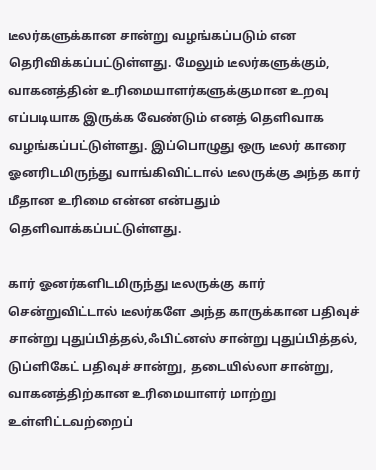டீலர்களுக்கான சான்று வழங்கப்படும் என தெரிவிக்கப்பட்டுள்ளது. மேலும் டீலர்களுக்கும், வாகனத்தின் உரிமையாளர்களுக்குமான உறவு எப்படியாக இருக்க வேண்டும் எனத் தெளிவாக வழங்கப்பட்டுள்ளது. இப்பொழுது ஒரு டீலர் காரை ஓனரிடமிருந்து வாங்கிவிட்டால் டீலருக்கு அந்த கார் மீதான உரிமை என்ன என்பதும் தெளிவாக்கப்பட்டுள்ளது.

கார் ஓனர்களிடமிருந்து டீலருக்கு கார் சென்றுவிட்டால் டீலர்களே அந்த காருக்கான பதிவுச் சான்று புதுப்பித்தல்,ஃபிட்னஸ் சான்று புதுப்பித்தல், டுப்ளிகேட் பதிவுச் சான்று, தடையில்லா சான்று, வாகனத்திற்கான உரிமையாளர் மாற்று உள்ளிட்டவற்றைப்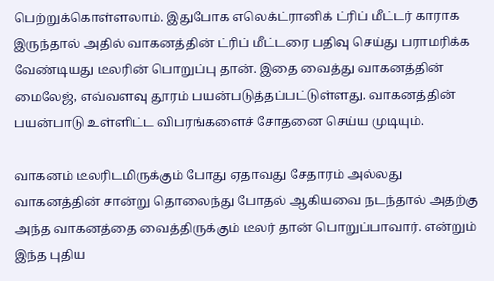பெற்றுக்கொள்ளலாம். இதுபோக எலெக்ட்ரானிக் ட்ரிப் மீட்டர் காராக இருந்தால் அதில் வாகனத்தின் ட்ரிப் மீட்டரை பதிவு செய்து பராமரிக்க வேண்டியது டீலரின் பொறுப்பு தான். இதை வைத்து வாகனத்தின் மைலேஜ், எவ்வளவு தூரம் பயன்படுத்தப்பட்டுள்ளது. வாகனத்தின் பயன்பாடு உள்ளிட்ட விபரங்களைச் சோதனை செய்ய முடியும்.

வாகனம் டீலரிடமிருக்கும் போது ஏதாவது சேதாரம் அல்லது வாகனத்தின் சான்று தொலைந்து போதல் ஆகியவை நடந்தால் அதற்கு அந்த வாகனத்தை வைத்திருக்கும் டீலர் தான் பொறுப்பாவார். என்றும் இந்த புதிய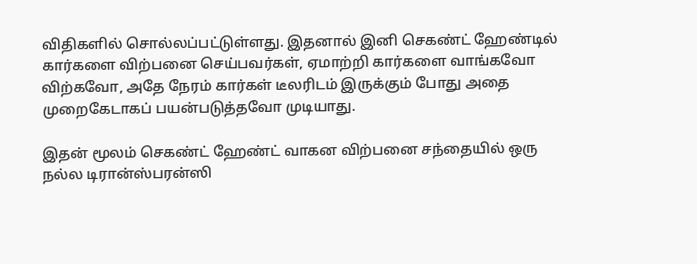விதிகளில் சொல்லப்பட்டுள்ளது. இதனால் இனி செகண்ட் ஹேண்டில் கார்களை விற்பனை செய்பவர்கள், ஏமாற்றி கார்களை வாங்கவோ விற்கவோ, அதே நேரம் கார்கள் டீலரிடம் இருக்கும் போது அதை முறைகேடாகப் பயன்படுத்தவோ முடியாது.

இதன் மூலம் செகண்ட் ஹேண்ட் வாகன விற்பனை சந்தையில் ஒரு நல்ல டிரான்ஸ்பரன்ஸி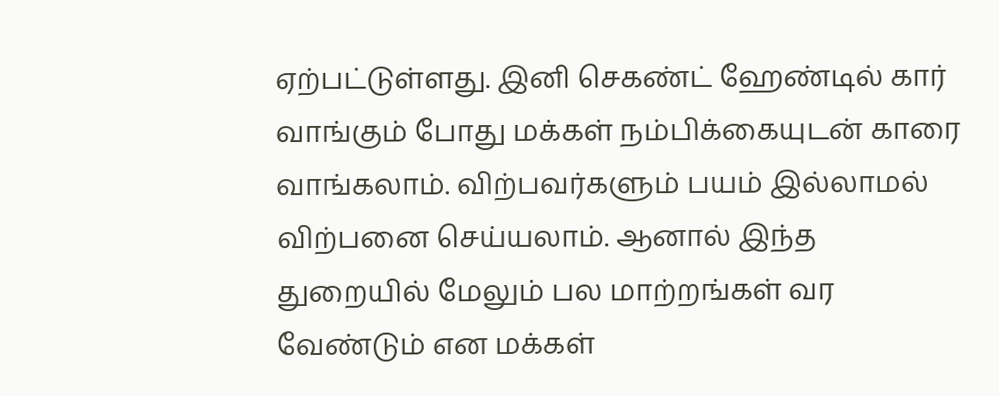ஏற்பட்டுள்ளது. இனி செகண்ட் ஹேண்டில் கார் வாங்கும் போது மக்கள் நம்பிக்கையுடன் காரை வாங்கலாம். விற்பவர்களும் பயம் இல்லாமல் விற்பனை செய்யலாம். ஆனால் இந்த துறையில் மேலும் பல மாற்றங்கள் வர வேண்டும் என மக்கள்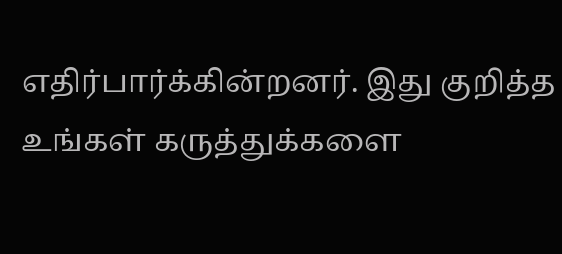எதிர்பார்க்கின்றனர். இது குறித்த உங்கள் கருத்துக்களை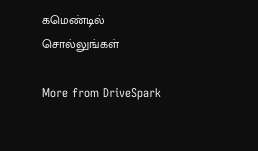கமெண்டில் சொல்லுங்கள்

More from DriveSpark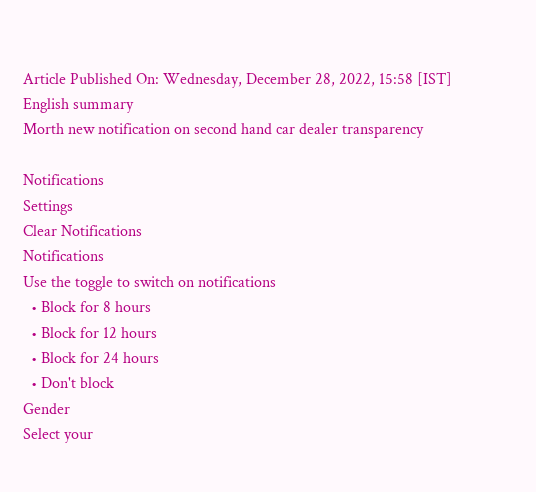Article Published On: Wednesday, December 28, 2022, 15:58 [IST]
English summary
Morth new notification on second hand car dealer transparency

Notifications
Settings
Clear Notifications
Notifications
Use the toggle to switch on notifications
  • Block for 8 hours
  • Block for 12 hours
  • Block for 24 hours
  • Don't block
Gender
Select your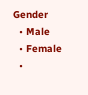Gender
  • Male
  • Female
  •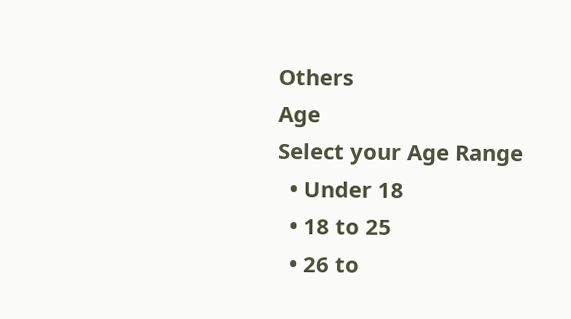Others
Age
Select your Age Range
  • Under 18
  • 18 to 25
  • 26 to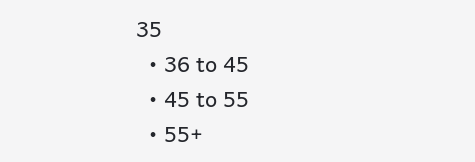35
  • 36 to 45
  • 45 to 55
  • 55+